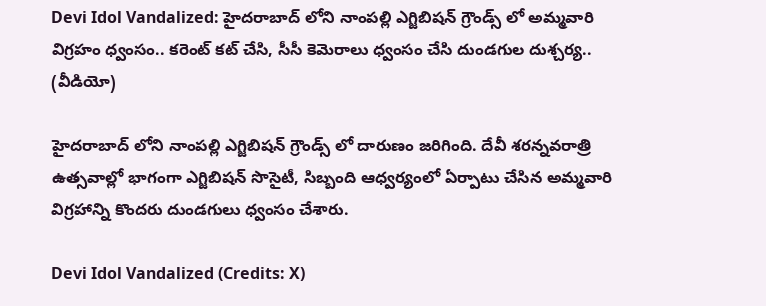Devi Idol Vandalized: హైదరాబాద్ లోని నాంపల్లి ఎగ్జిబిషన్ గ్రౌండ్స్‌ లో అమ్మవారి విగ్రహం ధ్వంసం.. కరెంట్ కట్ చేసి, సీసీ కెమెరాలు ధ్వంసం చేసి దుండగుల దుశ్చర్య.. (వీడియో)

హైదరాబాద్ లోని నాంపల్లి ఎగ్జిబిషన్ గ్రౌండ్స్‌ లో దారుణం జరిగింది. దేవీ శరన్నవరాత్రి ఉత్సవాల్లో భాగంగా ఎగ్జిబిషన్ సొసైటీ, సిబ్బంది ఆధ్వర్యంలో ఏర్పాటు చేసిన అమ్మ‌వారి విగ్ర‌హాన్ని కొందరు దుండగులు ధ్వంసం చేశారు.

Devi Idol Vandalized (Credits: X)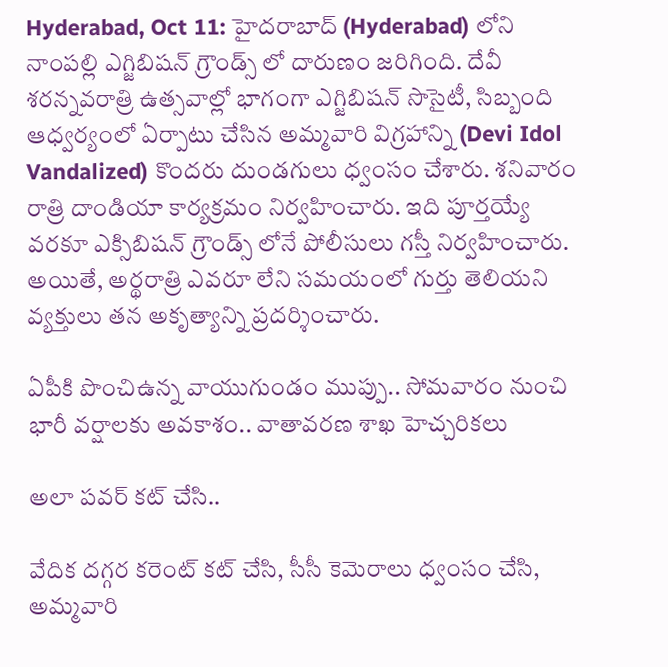Hyderabad, Oct 11: హైదరాబాద్ (Hyderabad) లోని నాంపల్లి ఎగ్జిబిషన్ గ్రౌండ్స్‌ లో దారుణం జరిగింది. దేవీ శరన్నవరాత్రి ఉత్సవాల్లో భాగంగా ఎగ్జిబిషన్ సొసైటీ, సిబ్బంది ఆధ్వర్యంలో ఏర్పాటు చేసిన అమ్మ‌వారి విగ్ర‌హాన్ని (Devi Idol Vandalized) కొందరు దుండగులు ధ్వంసం చేశారు. శనివారం రాత్రి దాండియా కార్య‌క్ర‌మం నిర్వహించారు. ఇది పూర్తయ్యే వరకూ ఎక్సిబిషన్ గ్రౌండ్స్‌ లోనే పోలీసులు గస్తీ నిర్వహించారు. అయితే, అర్థ‌రాత్రి ఎవ‌రూ లేని స‌మ‌యంలో గుర్తు తెలియ‌ని వ్య‌క్తులు తన అకృత్యాన్ని ప్రదర్శించారు.

ఏపీకి పొంచిఉన్న వాయుగుండం ముప్పు.. సోమవారం నుంచి భారీ వర్షాలకు అవకాశం.. వాతావరణ శాఖ హెచ్చరికలు

అలా పవర్ కట్ చేసి..

వేదిక దగ్గర కరెంట్ కట్ చేసి, సీసీ కెమెరాలు ధ్వంసం చేసి, అమ్మ‌వారి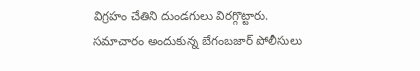విగ్రహం చేతిని దుండ‌గులు విరగ్గొట్టారు. సమాచారం అందుకున్న బేగంబజార్ పోలీసులు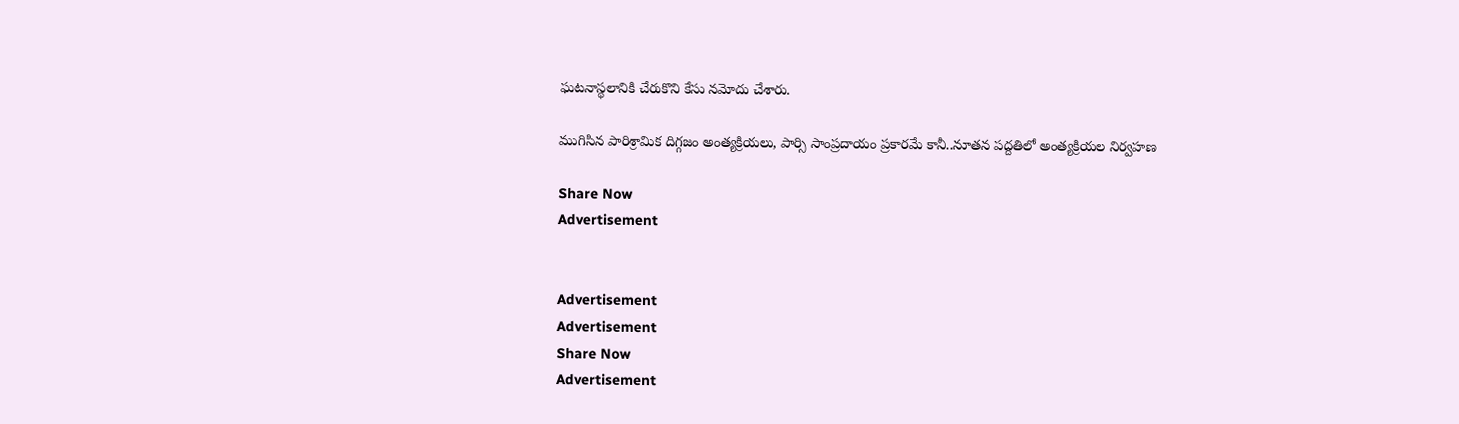ఘ‌ట‌నాస్థ‌లానికి చేరుకొని కేసు నమోదు చేశారు.

ముగిసిన పారిశ్రామిక దిగ్గ‌జం అంత్య‌క్రియ‌లు, పార్సి సాంప్ర‌దాయం ప్రకార‌మే కానీ..నూత‌న ప‌ద్ద‌తిలో అంత్య‌క్రియ‌ల నిర్వ‌హ‌ణ‌

Share Now
Advertisement


Advertisement
Advertisement
Share Now
Advertisement